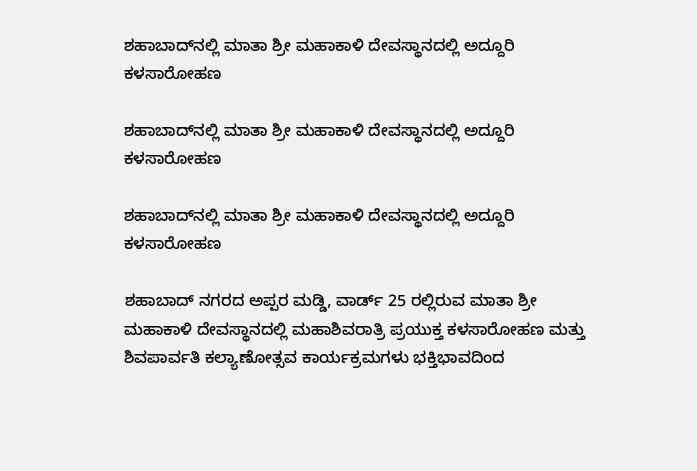ಶಹಾಬಾದ್‌ನಲ್ಲಿ ಮಾತಾ ಶ್ರೀ ಮಹಾಕಾಳಿ ದೇವಸ್ಥಾನದಲ್ಲಿ ಅದ್ದೂರಿ ಕಳಸಾರೋಹಣ

ಶಹಾಬಾದ್‌ನಲ್ಲಿ ಮಾತಾ ಶ್ರೀ ಮಹಾಕಾಳಿ ದೇವಸ್ಥಾನದಲ್ಲಿ ಅದ್ದೂರಿ ಕಳಸಾರೋಹಣ

ಶಹಾಬಾದ್‌ನಲ್ಲಿ ಮಾತಾ ಶ್ರೀ ಮಹಾಕಾಳಿ ದೇವಸ್ಥಾನದಲ್ಲಿ ಅದ್ದೂರಿ ಕಳಸಾರೋಹಣ

ಶಹಾಬಾದ್ ನಗರದ ಅಪ್ಪರ ಮಡ್ಡಿ, ವಾರ್ಡ್ 25 ರಲ್ಲಿರುವ ಮಾತಾ ಶ್ರೀ ಮಹಾಕಾಳಿ ದೇವಸ್ಥಾನದಲ್ಲಿ ಮಹಾಶಿವರಾತ್ರಿ ಪ್ರಯುಕ್ತ ಕಳಸಾರೋಹಣ ಮತ್ತು ಶಿವಪಾರ್ವತಿ ಕಲ್ಯಾಣೋತ್ಸವ ಕಾರ್ಯಕ್ರಮಗಳು ಭಕ್ತಿಭಾವದಿಂದ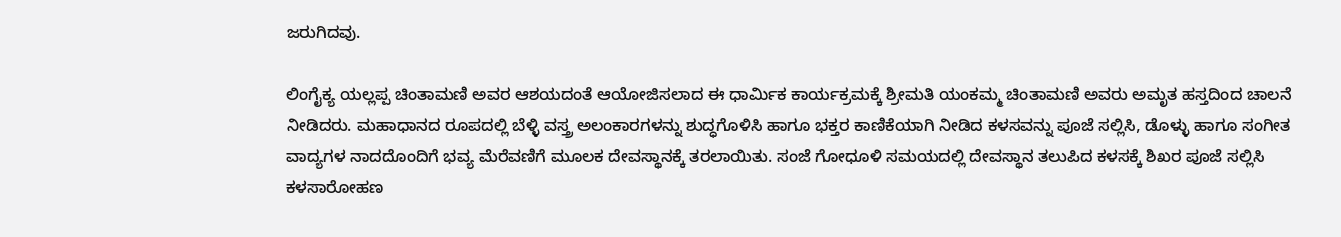ಜರುಗಿದವು.

ಲಿಂಗೈಕ್ಯ ಯಲ್ಲಪ್ಪ ಚಿಂತಾಮಣಿ ಅವರ ಆಶಯದಂತೆ ಆಯೋಜಿಸಲಾದ ಈ ಧಾರ್ಮಿಕ ಕಾರ್ಯಕ್ರಮಕ್ಕೆ ಶ್ರೀಮತಿ ಯಂಕಮ್ಮ ಚಿಂತಾಮಣಿ ಅವರು ಅಮೃತ ಹಸ್ತದಿಂದ ಚಾಲನೆ ನೀಡಿದರು. ಮಹಾಧಾನದ ರೂಪದಲ್ಲಿ ಬೆಳ್ಳಿ ವಸ್ತ್ರ ಅಲಂಕಾರಗಳನ್ನು ಶುದ್ಧಗೊಳಿಸಿ ಹಾಗೂ ಭಕ್ತರ ಕಾಣಿಕೆಯಾಗಿ ನೀಡಿದ ಕಳಸವನ್ನು ಪೂಜೆ ಸಲ್ಲಿಸಿ, ಡೊಳ್ಳು ಹಾಗೂ ಸಂಗೀತ ವಾದ್ಯಗಳ ನಾದದೊಂದಿಗೆ ಭವ್ಯ ಮೆರೆವಣಿಗೆ ಮೂಲಕ ದೇವಸ್ಥಾನಕ್ಕೆ ತರಲಾಯಿತು. ಸಂಜೆ ಗೋಧೂಳಿ ಸಮಯದಲ್ಲಿ ದೇವಸ್ಥಾನ ತಲುಪಿದ ಕಳಸಕ್ಕೆ ಶಿಖರ ಪೂಜೆ ಸಲ್ಲಿಸಿ ಕಳಸಾರೋಹಣ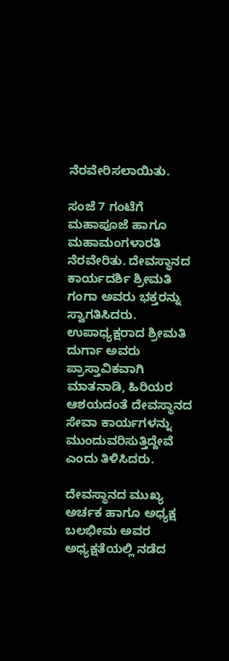ನೆರವೇರಿಸಲಾಯಿತು.

ಸಂಜೆ 7 ಗಂಟೆಗೆ ಮಹಾಪೂಜೆ ಹಾಗೂ ಮಹಾಮಂಗಳಾರತಿ ನೆರವೇರಿತು. ದೇವಸ್ಥಾನದ ಕಾರ್ಯದರ್ಶಿ ಶ್ರೀಮತಿ ಗಂಗಾ ಅವರು ಭಕ್ತರನ್ನು ಸ್ವಾಗತಿಸಿದರು. ಉಪಾಧ್ಯಕ್ಷರಾದ ಶ್ರೀಮತಿ ದುರ್ಗಾ ಅವರು ಪ್ರಾಸ್ತಾವಿಕವಾಗಿ ಮಾತನಾಡಿ, ಹಿರಿಯರ ಆಶಯದಂತೆ ದೇವಸ್ಥಾನದ ಸೇವಾ ಕಾರ್ಯಗಳನ್ನು ಮುಂದುವರಿಸುತ್ತಿದ್ದೇವೆ ಎಂದು ತಿಳಿಸಿದರು.

ದೇವಸ್ಥಾನದ ಮುಖ್ಯ ಅರ್ಚಕ ಹಾಗೂ ಅಧ್ಯಕ್ಷ ಬಲಭೀಮ ಅವರ ಅಧ್ಯಕ್ಷತೆಯಲ್ಲಿ ನಡೆದ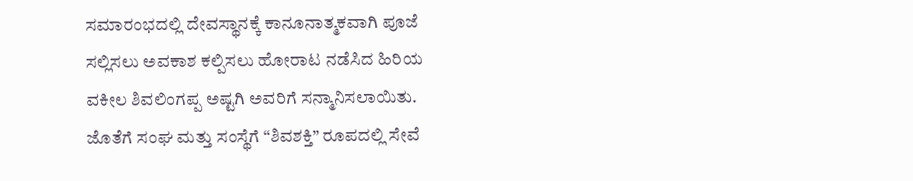ಸಮಾರಂಭದಲ್ಲಿ ದೇವಸ್ಥಾನಕ್ಕೆ ಕಾನೂನಾತ್ಮಕವಾಗಿ ಪೂಜೆ ಸಲ್ಲಿಸಲು ಅವಕಾಶ ಕಲ್ಪಿಸಲು ಹೋರಾಟ ನಡೆಸಿದ ಹಿರಿಯ ವಕೀಲ ಶಿವಲಿಂಗಪ್ಪ ಅಷ್ಟಗಿ ಅವರಿಗೆ ಸನ್ಮಾನಿಸಲಾಯಿತು. ಜೊತೆಗೆ ಸಂಘ ಮತ್ತು ಸಂಸ್ಥೆಗೆ “ಶಿವಶಕ್ತಿ” ರೂಪದಲ್ಲಿ ಸೇವೆ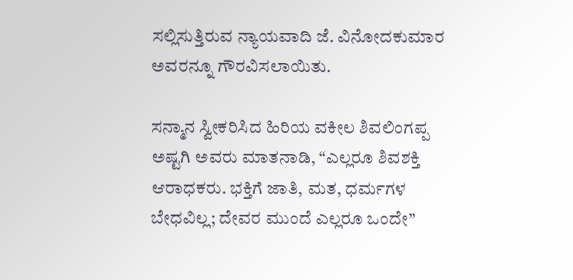ಸಲ್ಲಿಸುತ್ತಿರುವ ನ್ಯಾಯವಾದಿ ಜೆ. ವಿನೋದಕುಮಾರ ಅವರನ್ನೂ ಗೌರವಿಸಲಾಯಿತು.

ಸನ್ಮಾನ ಸ್ವೀಕರಿಸಿದ ಹಿರಿಯ ವಕೀಲ ಶಿವಲಿಂಗಪ್ಪ ಅಷ್ಟಗಿ ಅವರು ಮಾತನಾಡಿ, “ಎಲ್ಲರೂ ಶಿವಶಕ್ತಿ ಆರಾಧಕರು. ಭಕ್ತಿಗೆ ಜಾತಿ, ಮತ, ಧರ್ಮಗಳ ಬೇಧವಿಲ್ಲ; ದೇವರ ಮುಂದೆ ಎಲ್ಲರೂ ಒಂದೇ”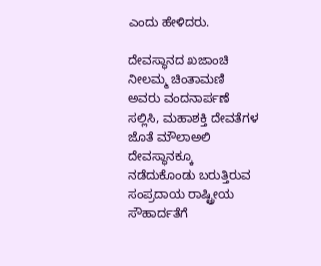ಎಂದು ಹೇಳಿದರು.

ದೇವಸ್ಥಾನದ ಖಜಾಂಚಿ ನೀಲಮ್ಮ ಚಿಂತಾಮಣಿ ಅವರು ವಂದನಾರ್ಪಣೆ ಸಲ್ಲಿಸಿ, ಮಹಾಶಕ್ತಿ ದೇವತೆಗಳ ಜೊತೆ ಮೌಲಾಅಲಿ ದೇವಸ್ಥಾನಕ್ಕೂ ನಡೆದುಕೊಂಡು ಬರುತ್ತಿರುವ ಸಂಪ್ರದಾಯ ರಾಷ್ಟ್ರೀಯ ಸೌಹಾರ್ದತೆಗೆ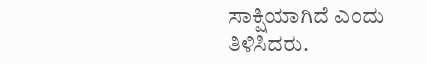ಸಾಕ್ಷಿಯಾಗಿದೆ ಎಂದು ತಿಳಿಸಿದರು.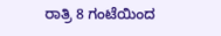ರಾತ್ರಿ 8 ಗಂಟೆಯಿಂದ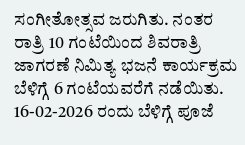ಸಂಗೀತೋತ್ಸವ ಜರುಗಿತು. ನಂತರ ರಾತ್ರಿ 10 ಗಂಟೆಯಿಂದ ಶಿವರಾತ್ರಿ ಜಾಗರಣೆ ನಿಮಿತ್ಯ ಭಜನೆ ಕಾರ್ಯಕ್ರಮ ಬೆಳಿಗ್ಗೆ 6 ಗಂಟೆಯವರೆಗೆ ನಡೆಯಿತು. 16-02-2026 ರಂದು ಬೆಳಿಗ್ಗೆ ಪೂಜೆ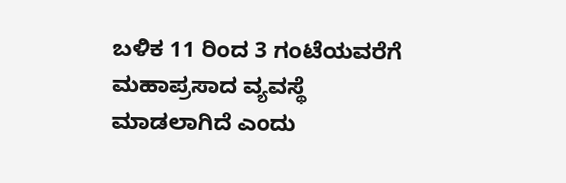ಬಳಿಕ 11 ರಿಂದ 3 ಗಂಟೆಯವರೆಗೆ ಮಹಾಪ್ರಸಾದ ವ್ಯವಸ್ಥೆ ಮಾಡಲಾಗಿದೆ ಎಂದು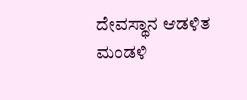ದೇವಸ್ಥಾನ ಆಡಳಿತ ಮಂಡಳಿ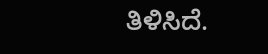ತಿಳಿಸಿದೆ.